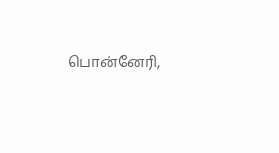பொன்னேரி,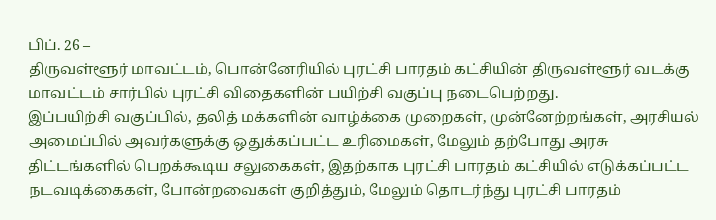பிப். 26 –
திருவள்ளூர் மாவட்டம், பொன்னேரியில் புரட்சி பாரதம் கட்சியின் திருவள்ளூர் வடக்கு மாவட்டம் சார்பில் புரட்சி விதைகளின் பயிற்சி வகுப்பு நடைபெற்றது.
இப்பயிற்சி வகுப்பில், தலித் மக்களின் வாழ்க்கை முறைகள், முன்னேற்றங்கள், அரசியல் அமைப்பில் அவர்களுக்கு ஒதுக்கப்பட்ட உரிமைகள், மேலும் தற்போது அரசு திட்டங்களில் பெறக்கூடிய சலுகைகள், இதற்காக புரட்சி பாரதம் கட்சியில் எடுக்கப்பட்ட நடவடிக்கைகள், போன்றவைகள் குறித்தும், மேலும் தொடர்ந்து புரட்சி பாரதம்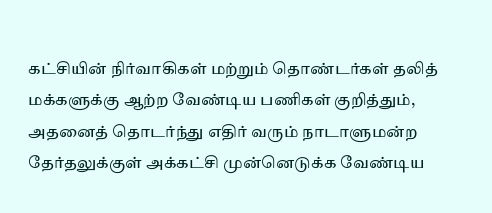கட்சியின் நிர்வாகிகள் மற்றும் தொண்டர்கள் தலித் மக்களுக்கு ஆற்ற வேண்டிய பணிகள் குறித்தும், அதனைத் தொடர்ந்து எதிர் வரும் நாடாளுமன்ற தேர்தலுக்குள் அக்கட்சி முன்னெடுக்க வேண்டிய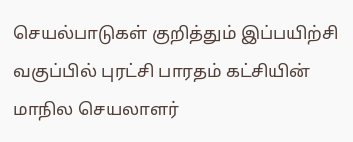செயல்பாடுகள் குறித்தும் இப்பயிற்சி வகுப்பில் புரட்சி பாரதம் கட்சியின் மாநில செயலாளர்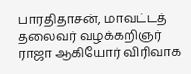பாரதிதாசன், மாவட்டத் தலைவர் வழக்கறிஞர் ராஜா ஆகியோர் விரிவாக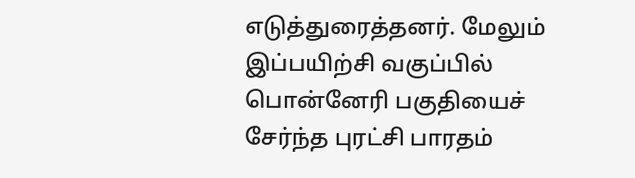எடுத்துரைத்தனர். மேலும் இப்பயிற்சி வகுப்பில் பொன்னேரி பகுதியைச் சேர்ந்த புரட்சி பாரதம்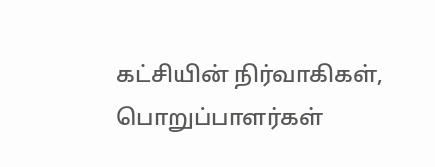கட்சியின் நிர்வாகிகள், பொறுப்பாளர்கள்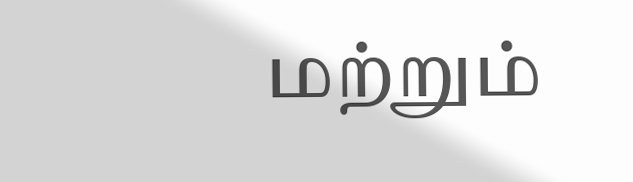மற்றும்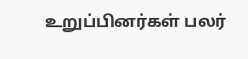உறுப்பினர்கள் பலர்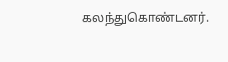கலந்துகொண்டனர்.